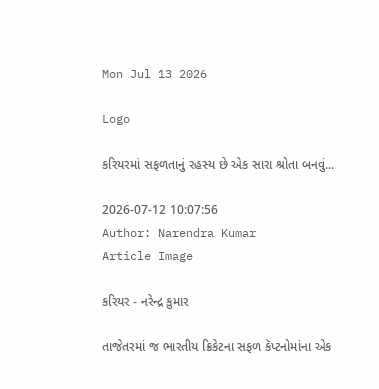Mon Jul 13 2026

Logo

કરિયરમાં સફળતાનું રહસ્ય છે એક સારા શ્રોતા બનવું...

2026-07-12 10:07:56
Author: Narendra Kumar
Article Image

કરિયર - નરેન્દ્ર કુમાર

તાજેતરમાં જ ભારતીય ક્રિકેટના સફળ કૅપ્ટનોમાંના એક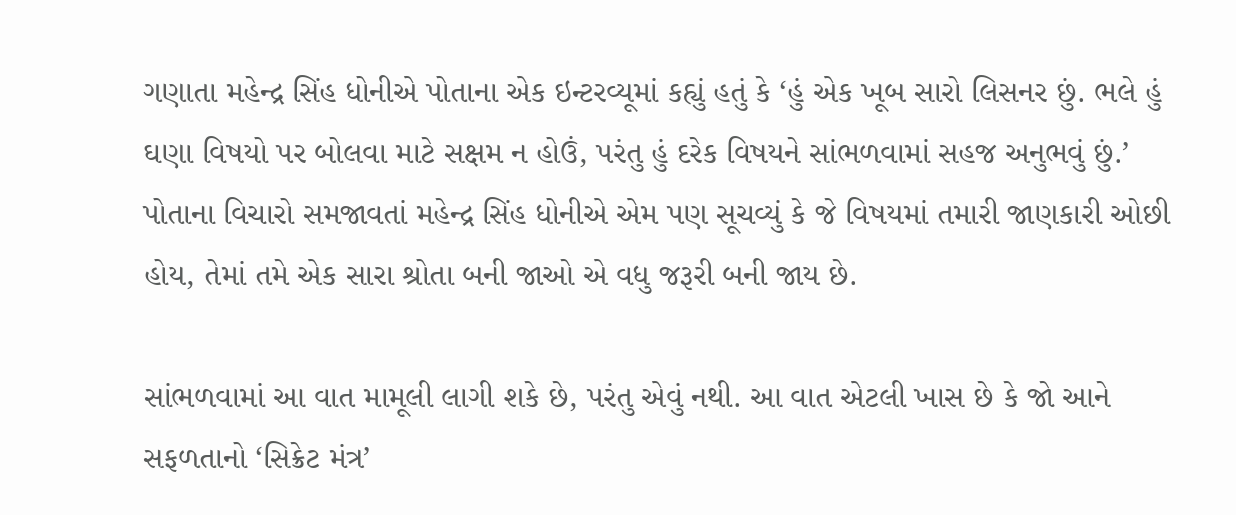ગણાતા મહેન્દ્ર સિંહ ધોનીએ પોતાના એક ઇન્ટરવ્યૂમાં કહ્યું હતું કે ‘હું એક ખૂબ સારો લિસનર છું. ભલે હું ઘણા વિષયો પર બોલવા માટે સક્ષમ ન હોઉં, પરંતુ હું દરેક વિષયને સાંભળવામાં સહજ અનુભવું છું.’ પોતાના વિચારો સમજાવતાં મહેન્દ્ર સિંહ ધોનીએ એમ પણ સૂચવ્યું કે જે વિષયમાં તમારી જાણકારી ઓછી હોય, તેમાં તમે એક સારા શ્રોતા બની જાઓ એ વધુ જરૂરી બની જાય છે.

સાંભળવામાં આ વાત મામૂલી લાગી શકે છે, પરંતુ એવું નથી. આ વાત એટલી ખાસ છે કે જો આને સફળતાનો ‘સિક્રેટ મંત્ર’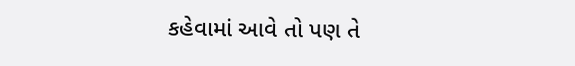કહેવામાં આવે તો પણ તે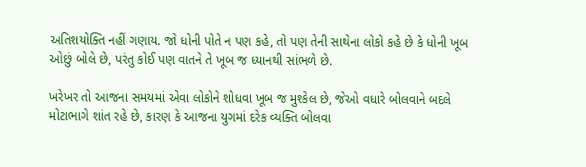અતિશયોક્તિ નહીં ગણાય. જો ધોની પોતે ન પણ કહે, તો પણ તેની સાથેના લોકો કહે છે કે ધોની ખૂબ ઓછું બોલે છે, પરંતુ કોઈ પણ વાતને તે ખૂબ જ ધ્યાનથી સાંભળે છે.

ખરેખર તો આજના સમયમાં એવા લોકોને શોધવા ખૂબ જ મુશ્કેલ છે, જેઓ વધારે બોલવાને બદલે મોટાભાગે શાંત રહે છે, કારણ કે આજના યુગમાં દરેક વ્યક્તિ બોલવા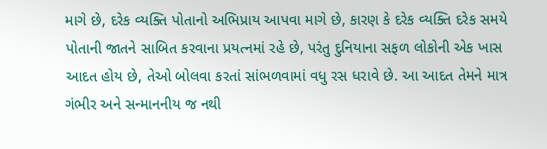માગે છે, દરેક વ્યક્તિ પોતાનો અભિપ્રાય આપવા માગે છે, કારણ કે દરેક વ્યક્તિ દરેક સમયે પોતાની જાતને સાબિત કરવાના પ્રયત્નમાં રહે છે, પરંતુ દુનિયાના સફળ લોકોની એક ખાસ આદત હોય છે, તેઓ બોલવા કરતાં સાંભળવામાં વધુ રસ ધરાવે છે. આ આદત તેમને માત્ર ગંભીર અને સન્માનનીય જ નથી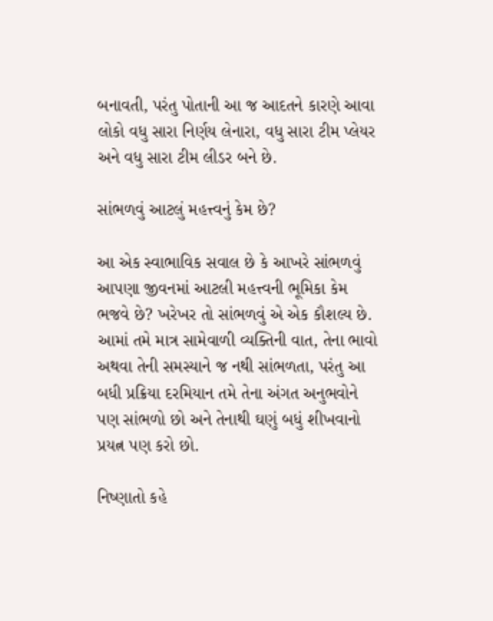બનાવતી, પરંતુ પોતાની આ જ આદતને કારણે આવા લોકો વધુ સારા નિર્ણય લેનારા, વધુ સારા ટીમ પ્લેયર અને વધુ સારા ટીમ લીડર બને છે.

સાંભળવું આટલું મહત્ત્વનું કેમ છે?

આ એક સ્વાભાવિક સવાલ છે કે આખરે સાંભળવું આપણા જીવનમાં આટલી મહત્ત્વની ભૂમિકા કેમ ભજવે છે? ખરેખર તો સાંભળવું એ એક કૌશલ્ય છે. આમાં તમે માત્ર સામેવાળી વ્યક્તિની વાત, તેના ભાવો અથવા તેની સમસ્યાને જ નથી સાંભળતા, પરંતુ આ બધી પ્રક્રિયા દરમિયાન તમે તેના અંગત અનુભવોને પણ સાંભળો છો અને તેનાથી ઘણું બધું શીખવાનો પ્રયત્ન પણ કરો છો.

નિષ્ણાતો કહે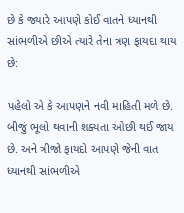છે કે જ્યારે આપણે કોઈ વાતને ધ્યાનથી સાંભળીએ છીએ ત્યારે તેના ત્રણ ફાયદા થાય છે:

પહેલો એ કે આપણને નવી માહિતી મળે છે. બીજું ભૂલો થવાની શક્યતા ઓછી થઈ જાય છે. અને ત્રીજો ફાયદો આપણે જેની વાત ધ્યાનથી સાંભળીએ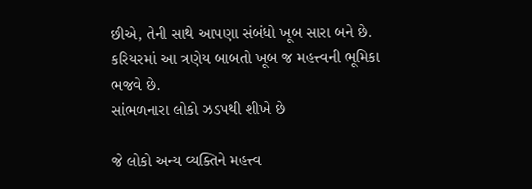છીએ, તેની સાથે આપણા સંબંધો ખૂબ સારા બને છે. કરિયરમાં આ ત્રણેય બાબતો ખૂબ જ મહત્ત્વની ભૂમિકા ભજવે છે.
સાંભળનારા લોકો ઝડપથી શીખે છે

જે લોકો અન્ય વ્યક્તિને મહત્ત્વ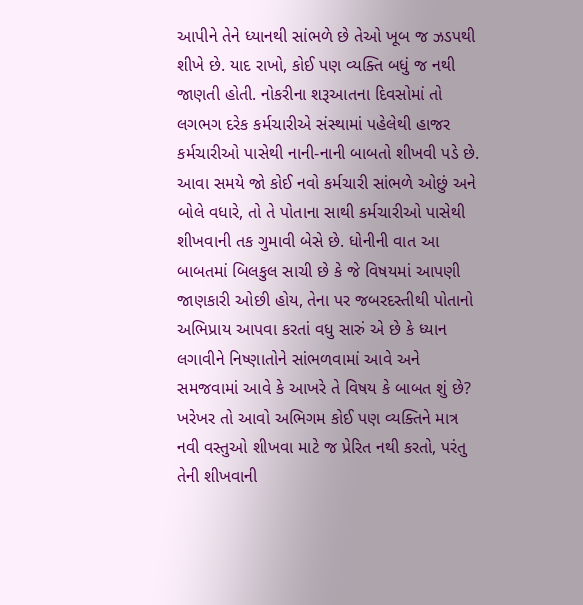આપીને તેને ધ્યાનથી સાંભળે છે તેઓ ખૂબ જ ઝડપથી શીખે છે. યાદ રાખો, કોઈ પણ વ્યક્તિ બધું જ નથી જાણતી હોતી. નોકરીના શરૂઆતના દિવસોમાં તો લગભગ દરેક કર્મચારીએ સંસ્થામાં પહેલેથી હાજર કર્મચારીઓ પાસેથી નાની-નાની બાબતો શીખવી પડે છે. આવા સમયે જો કોઈ નવો કર્મચારી સાંભળે ઓછું અને બોલે વધારે, તો તે પોતાના સાથી કર્મચારીઓ પાસેથી શીખવાની તક ગુમાવી બેસે છે. ધોનીની વાત આ બાબતમાં બિલકુલ સાચી છે કે જે વિષયમાં આપણી જાણકારી ઓછી હોય, તેના પર જબરદસ્તીથી પોતાનો અભિપ્રાય આપવા કરતાં વધુ સારું એ છે કે ધ્યાન લગાવીને નિષ્ણાતોને સાંભળવામાં આવે અને સમજવામાં આવે કે આખરે તે વિષય કે બાબત શું છે? ખરેખર તો આવો અભિગમ કોઈ પણ વ્યક્તિને માત્ર નવી વસ્તુઓ શીખવા માટે જ પ્રેરિત નથી કરતો, પરંતુ તેની શીખવાની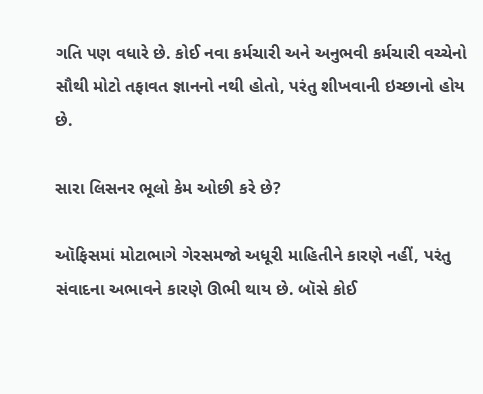ગતિ પણ વધારે છે. કોઈ નવા કર્મચારી અને અનુભવી કર્મચારી વચ્ચેનો સૌથી મોટો તફાવત જ્ઞાનનો નથી હોતો, પરંતુ શીખવાની ઇચ્છાનો હોય છે.

સારા લિસનર ભૂલો કેમ ઓછી કરે છે?

ઑફિસમાં મોટાભાગે ગેરસમજો અધૂરી માહિતીને કારણે નહીં, પરંતુ સંવાદના અભાવને કારણે ઊભી થાય છે. બૉસે કોઈ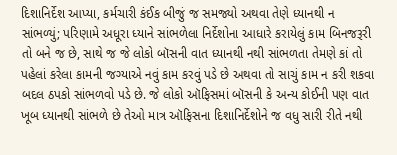દિશાનિર્દેશ આપ્યા, કર્મચારી કંઈક બીજું જ સમજ્યો અથવા તેણે ધ્યાનથી ન સાંભળ્યું; પરિણામે અધૂરા ધ્યાને સાંભળેલા નિર્દેશોના આધારે કરાયેલું કામ બિનજરૂરી તો બને જ છે, સાથે જ જે લોકો બૉસની વાત ધ્યાનથી નથી સાંભળતા તેમણે કાં તો પહેલાં કરેલા કામની જગ્યાએ નવું કામ કરવું પડે છે અથવા તો સાચું કામ ન કરી શકવા બદલ ઠપકો સાંભળવો પડે છે. જે લોકો ઑફિસમાં બૉસની કે અન્ય કોઈની પણ વાત ખૂબ ધ્યાનથી સાંભળે છે તેઓ માત્ર ઑફિસના દિશાનિર્દેશોને જ વધુ સારી રીતે નથી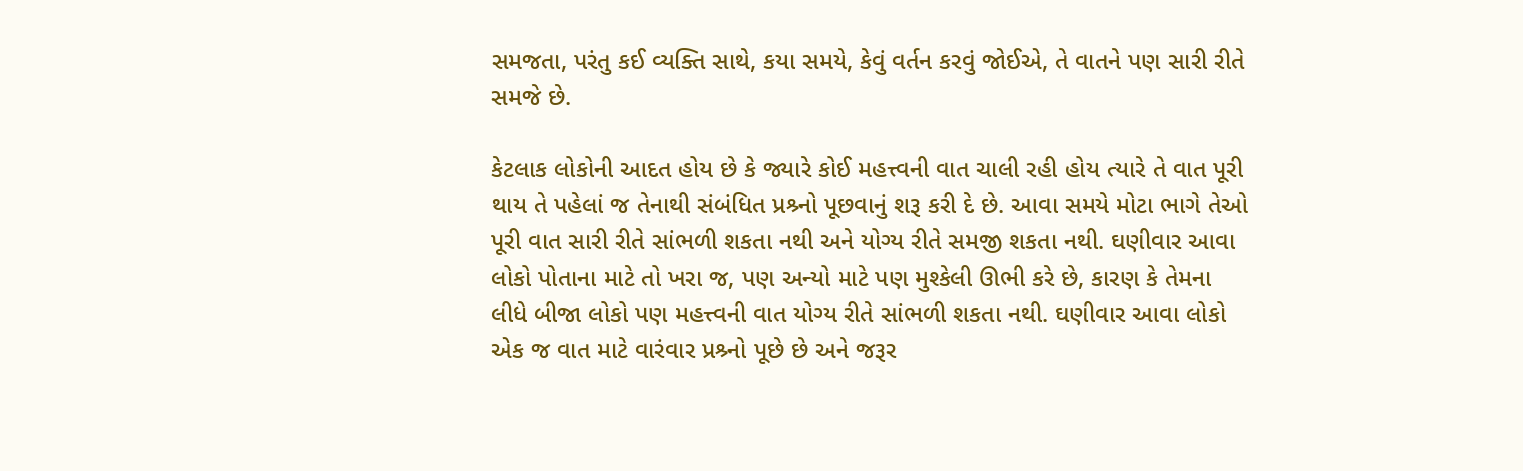સમજતા, પરંતુ કઈ વ્યક્તિ સાથે, કયા સમયે, કેવું વર્તન કરવું જોઈએ, તે વાતને પણ સારી રીતે સમજે છે.

કેટલાક લોકોની આદત હોય છે કે જ્યારે કોઈ મહત્ત્વની વાત ચાલી રહી હોય ત્યારે તે વાત પૂરી થાય તે પહેલાં જ તેનાથી સંબંધિત પ્રશ્ર્નો પૂછવાનું શરૂ કરી દે છે. આવા સમયે મોટા ભાગે તેઓ પૂરી વાત સારી રીતે સાંભળી શકતા નથી અને યોગ્ય રીતે સમજી શકતા નથી. ઘણીવાર આવા લોકો પોતાના માટે તો ખરા જ, પણ અન્યો માટે પણ મુશ્કેલી ઊભી કરે છે, કારણ કે તેમના લીધે બીજા લોકો પણ મહત્ત્વની વાત યોગ્ય રીતે સાંભળી શકતા નથી. ઘણીવાર આવા લોકો એક જ વાત માટે વારંવાર પ્રશ્ર્નો પૂછે છે અને જરૂર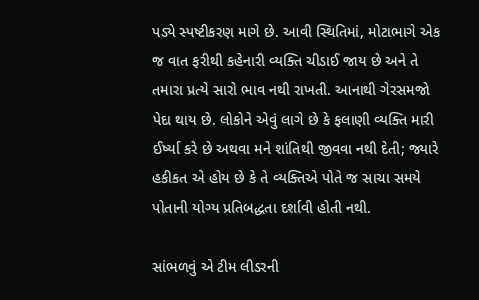પડ્યે સ્પષ્ટીકરણ માગે છે. આવી સ્થિતિમાં, મોટાભાગે એક જ વાત ફરીથી કહેનારી વ્યક્તિ ચીડાઈ જાય છે અને તે તમારા પ્રત્યે સારો ભાવ નથી રાખતી. આનાથી ગેરસમજો પેદા થાય છે. લોકોને એવું લાગે છે કે ફલાણી વ્યક્તિ મારી ઈર્ષ્યા કરે છે અથવા મને શાંતિથી જીવવા નથી દેતી; જ્યારે હકીકત એ હોય છે કે તે વ્યક્તિએ પોતે જ સાચા સમયે પોતાની યોગ્ય પ્રતિબદ્ધતા દર્શાવી હોતી નથી.

સાંભળવું એ ટીમ લીડરની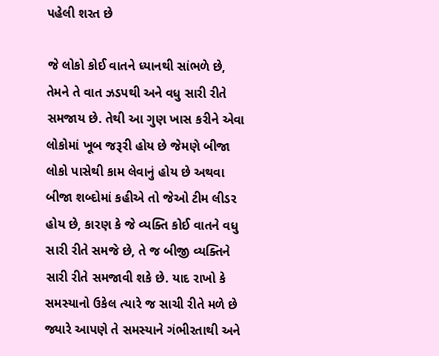પહેલી શરત છે

જે લોકો કોઈ વાતને ધ્યાનથી સાંભળે છે, તેમને તે વાત ઝડપથી અને વધુ સારી રીતે સમજાય છે. તેથી આ ગુણ ખાસ કરીને એવા લોકોમાં ખૂબ જરૂરી હોય છે જેમણે બીજા લોકો પાસેથી કામ લેવાનું હોય છે અથવા બીજા શબ્દોમાં કહીએ તો જેઓ ટીમ લીડર હોય છે, કારણ કે જે વ્યક્તિ કોઈ વાતને વધુ સારી રીતે સમજે છે, તે જ બીજી વ્યક્તિને સારી રીતે સમજાવી શકે છે. યાદ રાખો કે સમસ્યાનો ઉકેલ ત્યારે જ સાચી રીતે મળે છે જ્યારે આપણે તે સમસ્યાને ગંભીરતાથી અને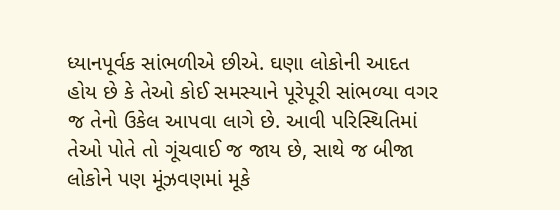ધ્યાનપૂર્વક સાંભળીએ છીએ. ઘણા લોકોની આદત હોય છે કે તેઓ કોઈ સમસ્યાને પૂરેપૂરી સાંભળ્યા વગર જ તેનો ઉકેલ આપવા લાગે છે. આવી પરિસ્થિતિમાં તેઓ પોતે તો ગૂંચવાઈ જ જાય છે, સાથે જ બીજા લોકોને પણ મૂંઝવણમાં મૂકે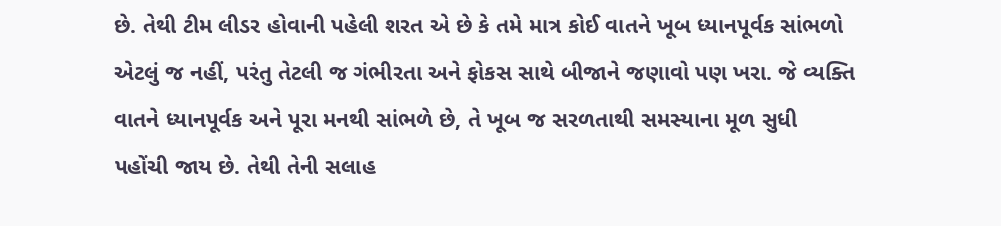છે. તેથી ટીમ લીડર હોવાની પહેલી શરત એ છે કે તમે માત્ર કોઈ વાતને ખૂબ ધ્યાનપૂર્વક સાંભળો એટલું જ નહીં, પરંતુ તેટલી જ ગંભીરતા અને ફોકસ સાથે બીજાને જણાવો પણ ખરા. જે વ્યક્તિ વાતને ધ્યાનપૂર્વક અને પૂરા મનથી સાંભળે છે, તે ખૂબ જ સરળતાથી સમસ્યાના મૂળ સુધી પહોંચી જાય છે. તેથી તેની સલાહ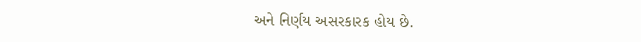અને નિર્ણય અસરકારક હોય છે.